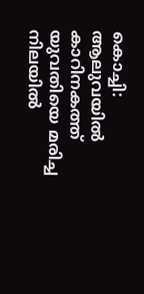കൊച്ചി: ആലുവയിൽ കാറിനകത്ത് യുവതിയെ മരിച്ച നിലയിൽ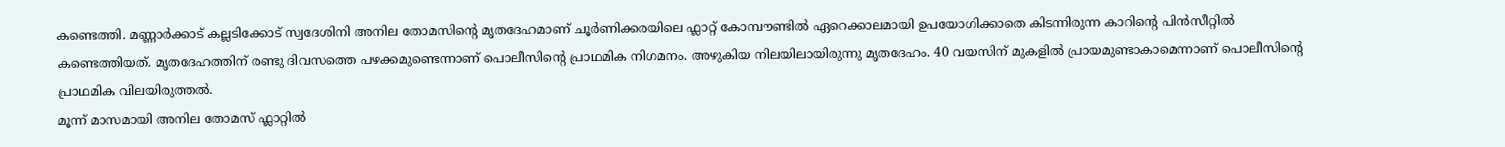കണ്ടെത്തി. മണ്ണാർക്കാട് കല്ലടിക്കോട് സ്വദേശിനി അനില തോമസിന്റെ മൃതദേഹമാണ് ചൂർണിക്കരയിലെ ഫ്ലാറ്റ് കോമ്പൗണ്ടിൽ ഏറെക്കാലമായി ഉപയോഗിക്കാതെ കിടന്നിരുന്ന കാറിന്റെ പിൻസീറ്റിൽ കണ്ടെത്തിയത്. മൃതദേഹത്തിന് രണ്ടു ദിവസത്തെ പഴക്കമുണ്ടെന്നാണ് പൊലീസിന്റെ പ്രാഥമിക നിഗമനം. അഴുകിയ നിലയിലായിരുന്നു മൃതദേഹം. 40 വയസിന് മുകളിൽ പ്രായമുണ്ടാകാമെന്നാണ് പൊലീസിന്റെ പ്രാഥമിക വിലയിരുത്തൽ.
മൂന്ന് മാസമായി അനില തോമസ് ഫ്ലാറ്റിൽ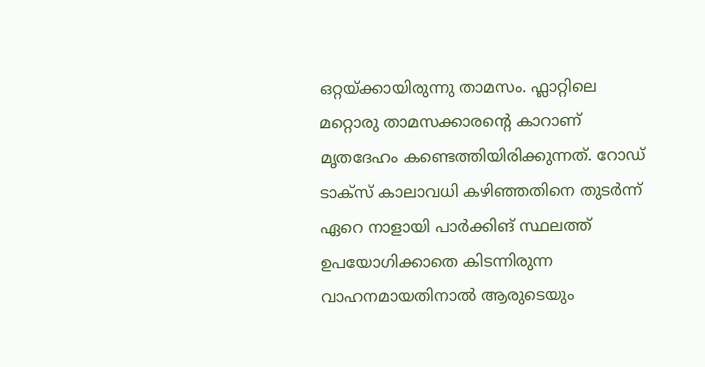ഒറ്റയ്ക്കായിരുന്നു താമസം. ഫ്ലാറ്റിലെ മറ്റൊരു താമസക്കാരന്റെ കാറാണ് മൃതദേഹം കണ്ടെത്തിയിരിക്കുന്നത്. റോഡ് ടാക്സ് കാലാവധി കഴിഞ്ഞതിനെ തുടർന്ന് ഏറെ നാളായി പാർക്കിങ് സ്ഥലത്ത് ഉപയോഗിക്കാതെ കിടന്നിരുന്ന വാഹനമായതിനാൽ ആരുടെയും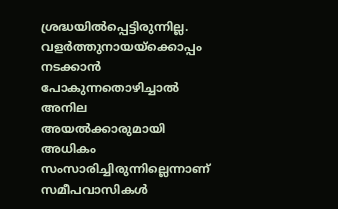ശ്രദ്ധയിൽപ്പെട്ടിരുന്നില്ല.
വളർത്തുനായയ്ക്കൊപ്പം നടക്കാൻ പോകുന്നതൊഴിച്ചാൽ അനില അയൽക്കാരുമായി അധികം സംസാരിച്ചിരുന്നില്ലെന്നാണ് സമീപവാസികൾ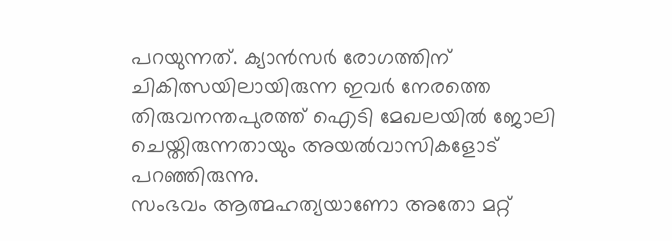പറയുന്നത്. ക്യാൻസർ രോഗത്തിന് ചികിത്സയിലായിരുന്ന ഇവർ നേരത്തെ തിരുവനന്തപുരത്ത് ഐടി മേഖലയിൽ ജോലി ചെയ്തിരുന്നതായും അയൽവാസികളോട് പറഞ്ഞിരുന്നു.
സംഭവം ആത്മഹത്യയാണോ അതോ മറ്റ്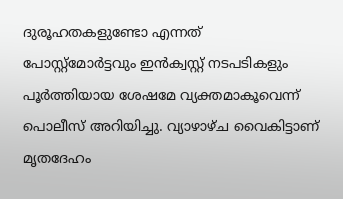ദുരൂഹതകളുണ്ടോ എന്നത് പോസ്റ്റ്മോർട്ടവും ഇൻക്വസ്റ്റ് നടപടികളും പൂർത്തിയായ ശേഷമേ വ്യക്തമാകൂവെന്ന് പൊലീസ് അറിയിച്ചു. വ്യാഴാഴ്ച വൈകിട്ടാണ് മൃതദേഹം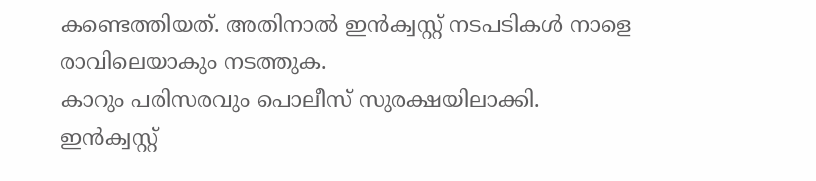കണ്ടെത്തിയത്. അതിനാൽ ഇൻക്വസ്റ്റ് നടപടികൾ നാളെ രാവിലെയാകും നടത്തുക.
കാറും പരിസരവും പൊലീസ് സുരക്ഷയിലാക്കി. ഇൻക്വസ്റ്റ്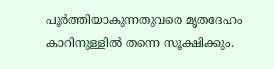പൂർത്തിയാകുന്നതുവരെ മൃതദേഹം കാറിനുള്ളിൽ തന്നെ സൂക്ഷിക്കും.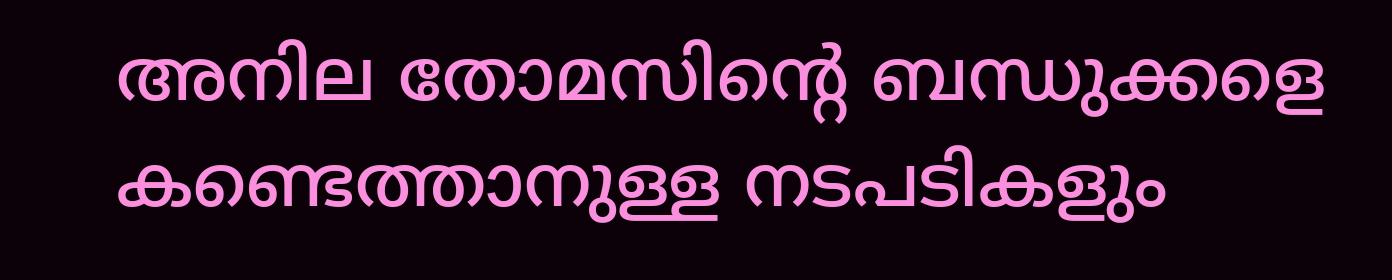അനില തോമസിന്റെ ബന്ധുക്കളെ കണ്ടെത്താനുള്ള നടപടികളും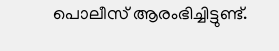പൊലീസ് ആരംഭിച്ചിട്ടുണ്ട്.